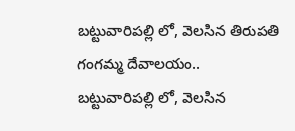బట్టువారిపల్లి లో, వెలసిన తిరుపతి గంగమ్మ దేవాలయం..
బట్టువారిపల్లి లో, వెలసిన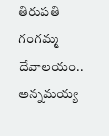తిరుపతి గంగమ్మ దేవాలయం..
అన్నమయ్య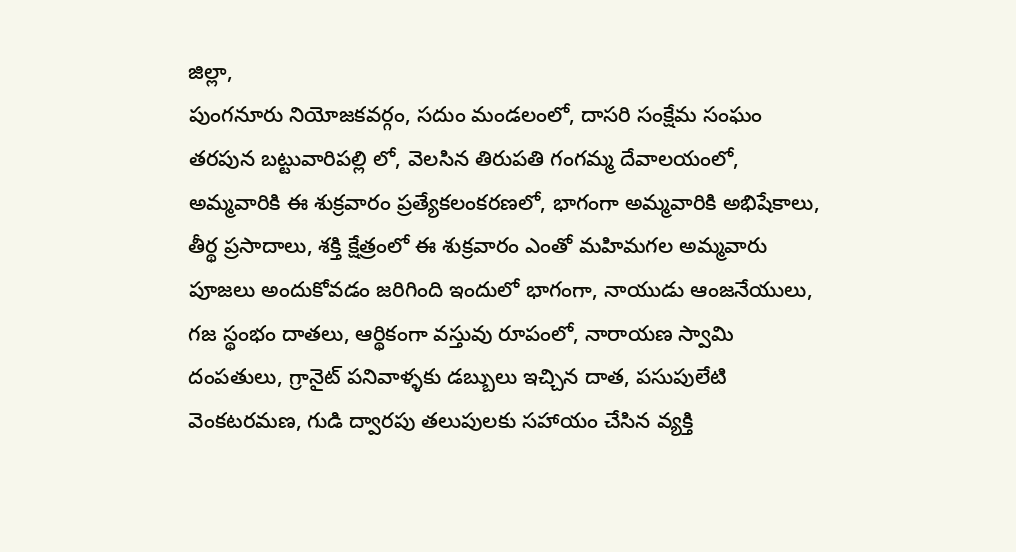జిల్లా,
పుంగనూరు నియోజకవర్గం, సదుం మండలంలో, దాసరి సంక్షేమ సంఘం తరపున బట్టువారిపల్లి లో, వెలసిన తిరుపతి గంగమ్మ దేవాలయంలో, అమ్మవారికి ఈ శుక్రవారం ప్రత్యేకలంకరణలో, భాగంగా అమ్మవారికి అభిషేకాలు, తీర్థ ప్రసాదాలు, శక్తి క్షేత్రంలో ఈ శుక్రవారం ఎంతో మహిమగల అమ్మవారు పూజలు అందుకోవడం జరిగింది ఇందులో భాగంగా, నాయుడు ఆంజనేయులు, గజ స్థంభం దాతలు, ఆర్థికంగా వస్తువు రూపంలో, నారాయణ స్వామి దంపతులు, గ్రానైట్ పనివాళ్ళకు డబ్బులు ఇచ్చిన దాత, పసుపులేటి వెంకటరమణ, గుడి ద్వారపు తలుపులకు సహాయం చేసిన వ్యక్తి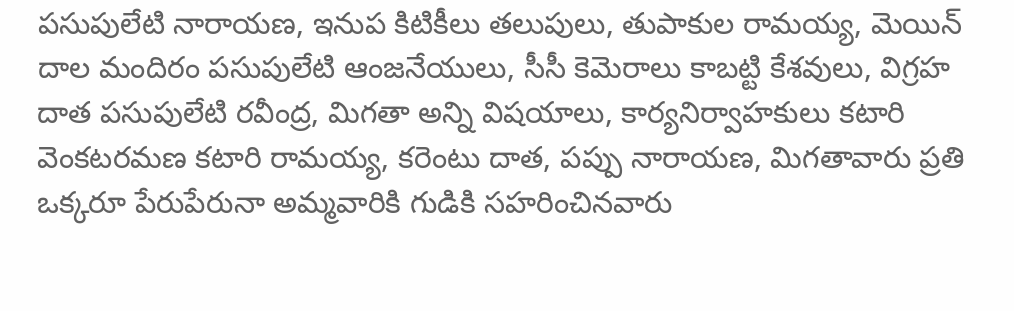పసుపులేటి నారాయణ, ఇనుప కిటికీలు తలుపులు, తుపాకుల రామయ్య, మెయిన్ దాల మందిరం పసుపులేటి ఆంజనేయులు, సీసీ కెమెరాలు కాబట్టి కేశవులు, విగ్రహ దాత పసుపులేటి రవీంద్ర, మిగతా అన్ని విషయాలు, కార్యనిర్వాహకులు కటారి వెంకటరమణ కటారి రామయ్య, కరెంటు దాత, పప్పు నారాయణ, మిగతావారు ప్రతి ఒక్కరూ పేరుపేరునా అమ్మవారికి గుడికి సహరించినవారు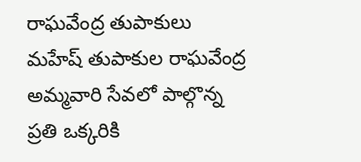రాఘవేంద్ర తుపాకులు మహేష్ తుపాకుల రాఘవేంద్ర అమ్మవారి సేవలో పాల్గొన్న ప్రతి ఒక్కరికి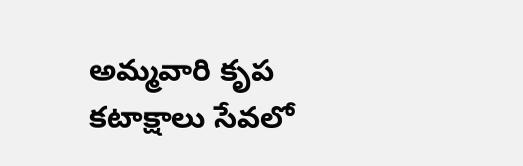అమ్మవారి కృప కటాక్షాలు సేవలో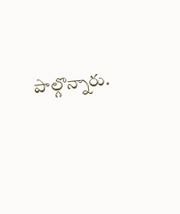పాల్గొన్నారు.